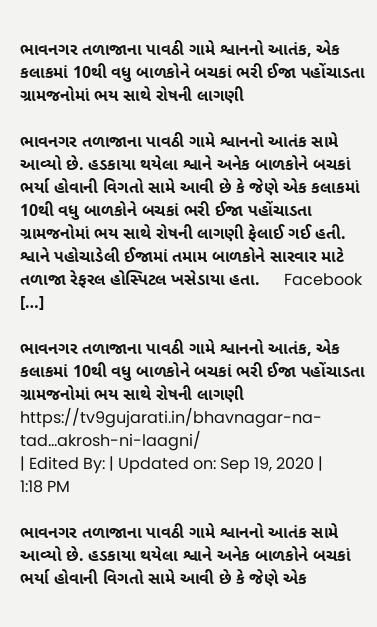ભાવનગર તળાજાના પાવઠી ગામે શ્વાનનો આતંક, એક કલાકમાં 10થી વધુ બાળકોને બચકાં ભરી ઈજા પહોંચાડતા ગ્રામજનોમાં ભય સાથે રોષની લાગણી

ભાવનગર તળાજાના પાવઠી ગામે શ્વાનનો આતંક સામે આવ્યો છે. હડકાયા થયેલા શ્વાને અનેક બાળકોને બચકાં ભર્યા હોવાની વિગતો સામે આવી છે કે જેણે એક કલાકમાં 10થી વધુ બાળકોને બચકાં ભરી ઈજા પહોંચાડતા ગ્રામજનોમાં ભય સાથે રોષની લાગણી ફેલાઈ ગઈ હતી. શ્વાને પહોચાડેલી ઈજામાં તમામ બાળકોને સારવાર માટે તળાજા રેફરલ હોસ્પિટલ ખસેડાયા હતા.     Facebook […]

ભાવનગર તળાજાના પાવઠી ગામે શ્વાનનો આતંક, એક કલાકમાં 10થી વધુ બાળકોને બચકાં ભરી ઈજા પહોંચાડતા ગ્રામજનોમાં ભય સાથે રોષની લાગણી
https://tv9gujarati.in/bhavnagar-na-tad…akrosh-ni-laagni/
| Edited By: | Updated on: Sep 19, 2020 | 1:18 PM

ભાવનગર તળાજાના પાવઠી ગામે શ્વાનનો આતંક સામે આવ્યો છે. હડકાયા થયેલા શ્વાને અનેક બાળકોને બચકાં ભર્યા હોવાની વિગતો સામે આવી છે કે જેણે એક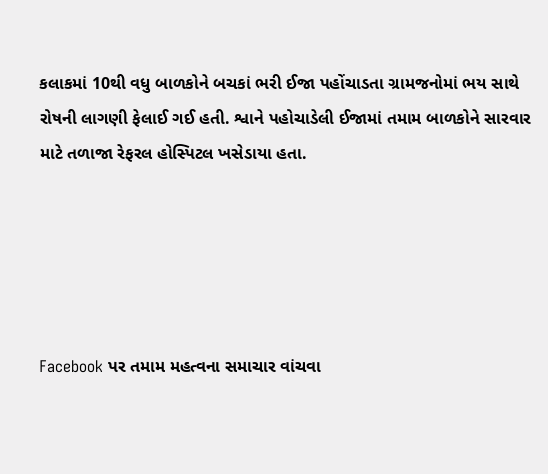કલાકમાં 10થી વધુ બાળકોને બચકાં ભરી ઈજા પહોંચાડતા ગ્રામજનોમાં ભય સાથે રોષની લાગણી ફેલાઈ ગઈ હતી. શ્વાને પહોચાડેલી ઈજામાં તમામ બાળકોને સારવાર માટે તળાજા રેફરલ હોસ્પિટલ ખસેડાયા હતા.





Facebook પર તમામ મહત્વના સમાચાર વાંચવા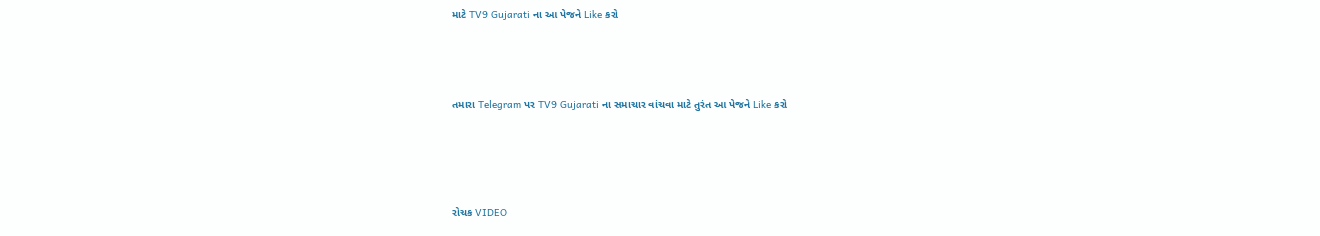માટે TV9 Gujarati ના આ પેજને Like કરો




તમારા Telegram પર TV9 Gujarati ના સમાચાર વાંચવા માટે તુરંત આ પેજને Like કરો





રોચક VIDEO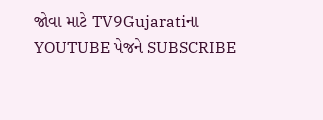જોવા માટે TV9Gujaratiના YOUTUBE પેજને SUBSCRIBE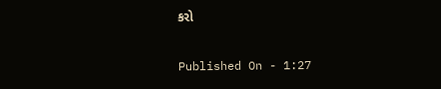કરો

Published On - 1:27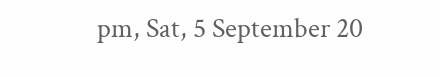pm, Sat, 5 September 20